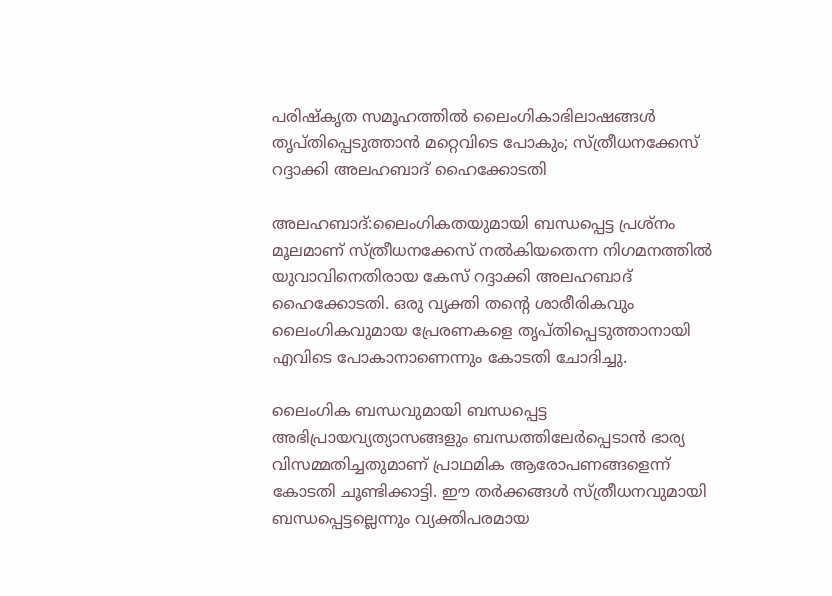പരിഷ്‌കൃത സമൂഹത്തില്‍ ലൈംഗികാഭിലാഷങ്ങള്‍ തൃപ്തിപ്പെടുത്താന്‍ മറ്റെവിടെ പോകും; സ്ത്രീധനക്കേസ് റദ്ദാക്കി അലഹബാദ് ഹൈക്കോടതി

അലഹബാദ്:ലൈംഗികതയുമായി ബന്ധപ്പെട്ട പ്രശ്നം മൂലമാണ് സ്ത്രീധനക്കേസ് നല്‍കിയതെന്ന നിഗമനത്തില്‍ യുവാവിനെതിരായ കേസ് റദ്ദാക്കി അലഹബാദ് ഹൈക്കോടതി. ഒരു വ്യക്തി തന്റെ ശാരീരികവും ലൈംഗികവുമായ പ്രേരണകളെ തൃപ്തിപ്പെടുത്താനായി എവിടെ പോകാനാണെന്നും കോടതി ചോദിച്ചു.

ലൈംഗിക ബന്ധവുമായി ബന്ധപ്പെട്ട അഭിപ്രായവ്യത്യാസങ്ങളും ബന്ധത്തിലേര്‍പ്പെടാന്‍ ഭാര്യ വിസമ്മതിച്ചതുമാണ് പ്രാഥമിക ആരോപണങ്ങളെന്ന് കോടതി ചൂണ്ടിക്കാട്ടി. ഈ തര്‍ക്കങ്ങള്‍ സ്ത്രീധനവുമായി ബന്ധപ്പെട്ടല്ലെന്നും വ്യക്തിപരമായ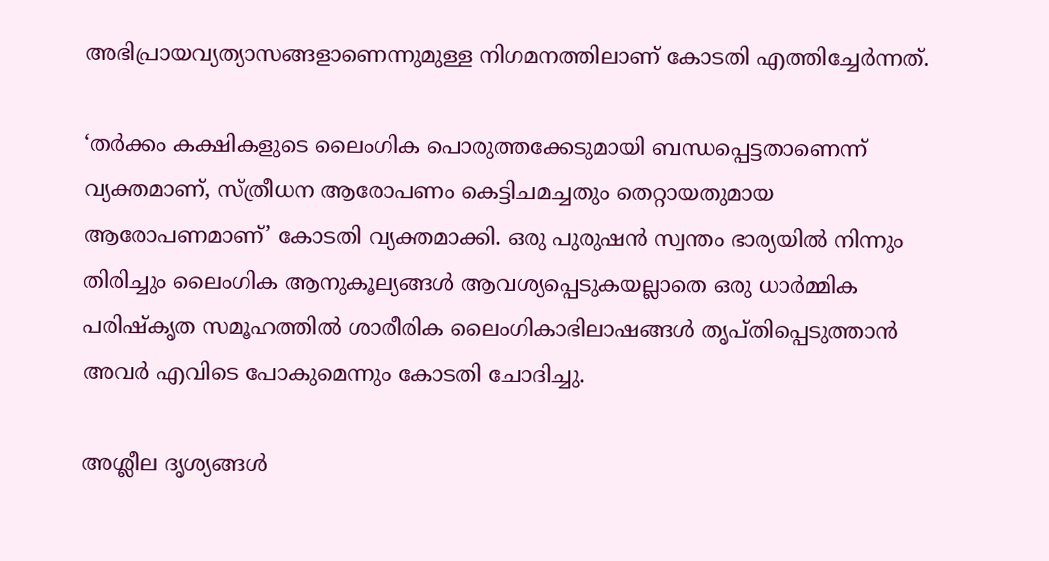അഭിപ്രായവ്യത്യാസങ്ങളാണെന്നുമുള്ള നിഗമനത്തിലാണ് കോടതി എത്തിച്ചേര്‍ന്നത്.

‘തര്‍ക്കം കക്ഷികളുടെ ലൈംഗിക പൊരുത്തക്കേടുമായി ബന്ധപ്പെട്ടതാണെന്ന് വ്യക്തമാണ്, സ്ത്രീധന ആരോപണം കെട്ടിചമച്ചതും തെറ്റായതുമായ ആരോപണമാണ്’ കോടതി വ്യക്തമാക്കി. ഒരു പുരുഷന്‍ സ്വന്തം ഭാര്യയില്‍ നിന്നും തിരിച്ചും ലൈംഗിക ആനുകൂല്യങ്ങള്‍ ആവശ്യപ്പെടുകയല്ലാതെ ഒരു ധാര്‍മ്മിക പരിഷ്‌കൃത സമൂഹത്തില്‍ ശാരീരിക ലൈംഗികാഭിലാഷങ്ങള്‍ തൃപ്തിപ്പെടുത്താന്‍ അവര്‍ എവിടെ പോകുമെന്നും കോടതി ചോദിച്ചു.

അശ്ലീല ദൃശ്യങ്ങള്‍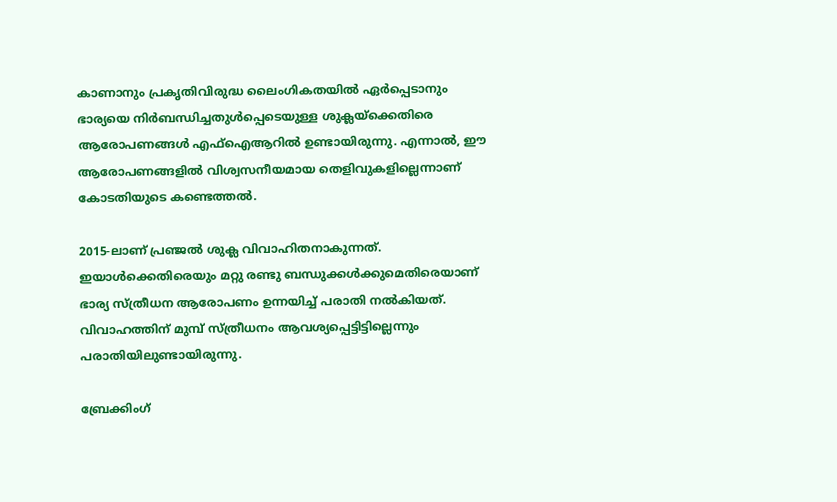കാണാനും പ്രകൃതിവിരുദ്ധ ലൈംഗികതയില്‍ ഏര്‍പ്പെടാനും ഭാര്യയെ നിര്‍ബന്ധിച്ചതുള്‍പ്പെടെയുള്ള ശുക്ലയ്‌ക്കെതിരെ ആരോപണങ്ങള്‍ എഫ്ഐആറില്‍ ഉണ്ടായിരുന്നു. എന്നാല്‍, ഈ ആരോപണങ്ങളില്‍ വിശ്വസനീയമായ തെളിവുകളില്ലെന്നാണ് കോടതിയുടെ കണ്ടെത്തല്‍.

2015-ലാണ് പ്രഞ്ജല്‍ ശുക്ല വിവാഹിതനാകുന്നത്. ഇയാള്‍ക്കെതിരെയും മറ്റു രണ്ടു ബന്ധുക്കള്‍ക്കുമെതിരെയാണ് ഭാര്യ സ്ത്രീധന ആരോപണം ഉന്നയിച്ച് പരാതി നല്‍കിയത്. വിവാഹത്തിന് മുമ്പ് സ്ത്രീധനം ആവശ്യപ്പെട്ടിട്ടില്ലെന്നും പരാതിയിലുണ്ടായിരുന്നു.

ബ്രേക്കിംഗ്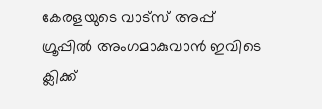കേരളയുടെ വാട്സ് അപ്പ് ഗ്രൂപ്പിൽ അംഗമാകുവാൻ ഇവിടെ ക്ലിക്ക്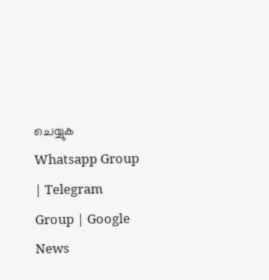ചെയ്യുക Whatsapp Group | Telegram Group | Google News